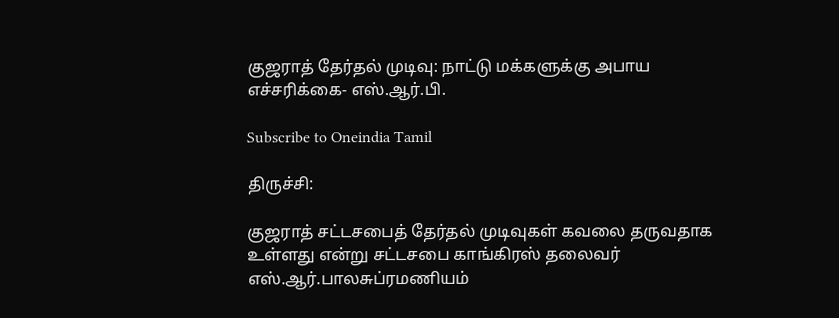குஜராத் தேர்தல் முடிவு: நாட்டு மக்களுக்கு அபாய எச்சரிக்கை- எஸ்.ஆர்.பி.

Subscribe to Oneindia Tamil

திருச்சி:

குஜராத் சட்டசபைத் தேர்தல் முடிவுகள் கவலை தருவதாக உள்ளது என்று சட்டசபை காங்கிரஸ் தலைவர் எஸ்.ஆர்.பாலசுப்ரமணியம்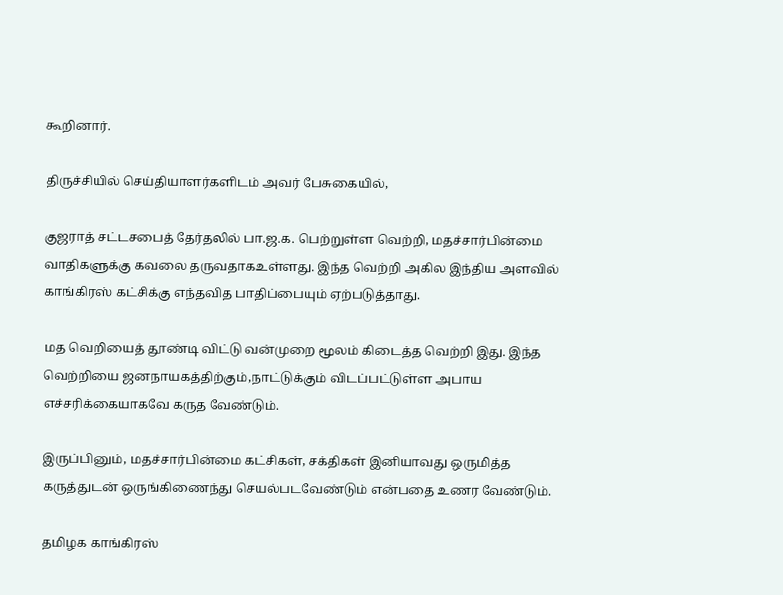கூறினார்.

திருச்சியில் செய்தியாளர்களிடம் அவர் பேசுகையில்,

குஜராத் சட்டசபைத் தேர்தலில் பா.ஜ.க. பெற்றுள்ள வெற்றி, மதச்சார்பின்மை வாதிகளுக்கு கவலை தருவதாகஉள்ளது. இந்த வெற்றி அகில இந்திய அளவில் காங்கிரஸ் கட்சிக்கு எந்தவித பாதிப்பையும் ஏற்படுத்தாது.

மத வெறியைத் தூண்டி விட்டு வன்முறை மூலம் கிடைத்த வெற்றி இது. இந்த வெற்றியை ஜனநாயகத்திற்கும்,நாட்டுக்கும் விடப்பட்டுள்ள அபாய எச்சரிக்கையாகவே கருத வேண்டும்.

இருப்பினும், மதச்சார்பின்மை கட்சிகள், சக்திகள் இனியாவது ஒருமித்த கருத்துடன் ஒருங்கிணைந்து செயல்படவேண்டும் என்பதை உணர வேண்டும்.

தமிழக காங்கிரஸ்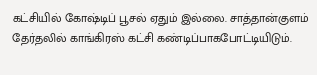கட்சியில் கோஷ்டிப் பூசல் ஏதும் இல்லை. சாத்தான்குளம் தேர்தலில் காங்கிரஸ் கட்சி கண்டிப்பாகபோட்டியிடும்.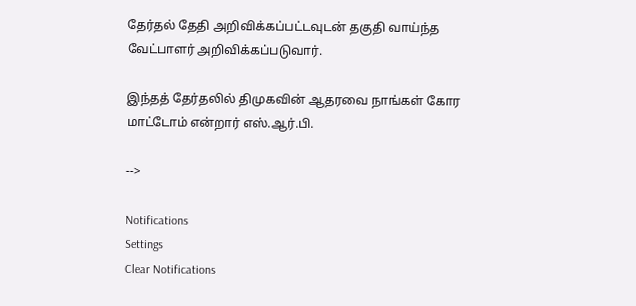தேர்தல் தேதி அறிவிக்கப்பட்டவுடன் தகுதி வாய்ந்த வேட்பாளர் அறிவிக்கப்படுவார்.

இந்தத் தேர்தலில் திமுகவின் ஆதரவை நாங்கள் கோர மாட்டோம் என்றார் எஸ்.ஆர்.பி.

-->

Notifications
Settings
Clear Notifications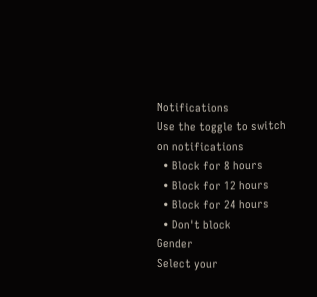Notifications
Use the toggle to switch on notifications
  • Block for 8 hours
  • Block for 12 hours
  • Block for 24 hours
  • Don't block
Gender
Select your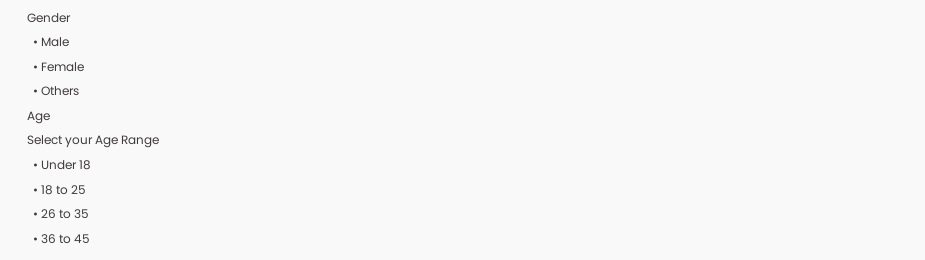Gender
  • Male
  • Female
  • Others
Age
Select your Age Range
  • Under 18
  • 18 to 25
  • 26 to 35
  • 36 to 45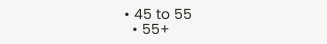• 45 to 55
  • 55+